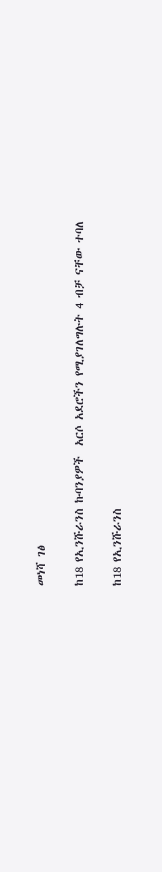መነሻ ገፅ

ከ18 የኢንሹራንስ ኩባንያዎች  አርሶ አደሮችን የሚያገለግሉት 4 ብቻ ናቸው ተባለ

ከ18 የኢንሹራንስ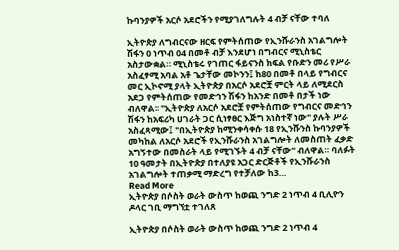ኩባንያዎች አርሶ አደሮችን የሚያገለግሉት 4 ብቻ ናቸው ተባለ

ኢትዮጵያ ለግብርናው ዘርፍ የምትሰጠው የኢንሹራንስ አገልግሎት ሽፋን 0 ነጥብ 04 በመቶ ብቻ እንደሆነ በግብርና ሚኒስቴር አስታውቋል። ሚኒስቴሩ የገጠር ፋይናንስ ክፍል የቡድን መሪ የሥራ አስፈፃሚ አባል አቶ ጌታቸው መኮንን፤ ከ80 በመቶ በላይ የግብርና መር ኢኮኖሚ ያላት ኢትዮጵያ በአርሶ አደሮቿ ምርት ላይ ለሚደርስ አደጋ የምትሰጠው የመድኅን ሽፋን ከአንድ በመቶ በታች ነው ብለዋል፡፡ "ኢትዮጵያ ለአርሶ አደሮቿ የምትሰጠው የግብርና መድኅን ሽፋን ከአፍሪካ ሀገራት ጋር ሲነፃፀር እጅግ አነስተኛ ነው" ያሉት ሥራ አስፈጻሚው፤ "በኢትዮጵያ ከሚንቀሳቀሱ 18 የኢንሹንስ ኩባንያዎች መካከል ለአርሶ አደሮች የኢንሹራንስ አገልግሎት ለመስጠት ፈቃድ አግኝተው በመስራት ላይ የሚገኙት 4 ብቻ ናቸው" ብለዋል። ባለፉት 10 ዓመታት በኢትዮጵያ በተለያዩ አጋር ድርጅቶች የኢንሹራንስ አገልግሎት ተጠቃሚ ማድረግ የተቻለው ከ3…
Read More
ኢትዮጵያ በሶስት ወራት ውስጥ ከወጪ ንግድ 2 ነጥብ 4 ቢሊዮን ዶላር ገቢ ማግኘቷ ተገለጸ

ኢትዮጵያ በሶስት ወራት ውስጥ ከወጪ ንግድ 2 ነጥብ 4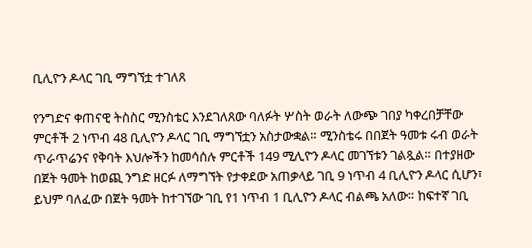ቢሊዮን ዶላር ገቢ ማግኘቷ ተገለጸ

የንግድና ቀጠናዊ ትስስር ሚንስቴር እንደገለጸው ባለፉት ሦስት ወራት ለውጭ ገበያ ካቀረበቻቸው ምርቶች 2 ነጥብ 48 ቢሊዮን ዶላር ገቢ ማግኘቷን አስታውቋል። ሚንስቴሩ በበጀት ዓመቱ ሩብ ወራት ጥራጥሬንና የቅባት እህሎችን ከመሳሰሉ ምርቶች 149 ሚሊዮን ዶላር መገኘቱን ገልጿል። በተያዘው በጀት ዓመት ከወጪ ንግድ ዘርፉ ለማግኘት የታቀደው አጠቃላይ ገቢ 9 ነጥብ 4 ቢሊዮን ዶላር ሲሆን፣ ይህም ባለፈው በጀት ዓመት ከተገኘው ገቢ የ1 ነጥብ 1 ቢሊዮን ዶላር ብልጫ አለው። ከፍተኛ ገቢ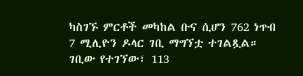ካስገኙ ምርቶች መካከል ቡና ሲሆን 762 ነጥብ 7 ሚሊዮን ዶላር ገቢ ማግኘቷ ተገልጿል። ገቢው የተገኘው፣ 113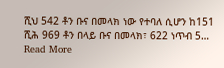ሺህ 542 ቶን ቡና በመላክ ነው የተባለ ሲሆን ከ151 ሺሕ 969 ቶን በላይ ቡና በመላክ፣ 622 ነጥብ 5…
Read More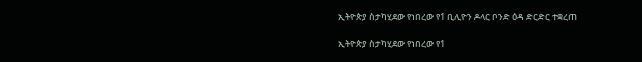ኢትዮጵያ ስታካሂደው የነበረው የ1 ቢሊዮን ዶላር ቦንድ ዕዳ ድርድር ተቋረጠ

ኢትዮጵያ ስታካሂደው የነበረው የ1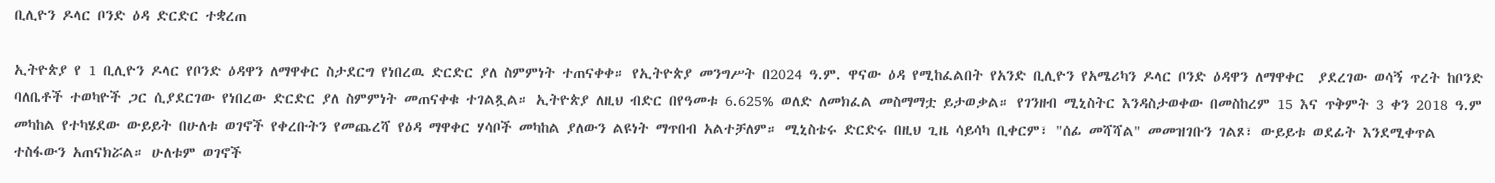ቢሊዮን ዶላር ቦንድ ዕዳ ድርድር ተቋረጠ

ኢትዮጵያ የ 1 ቢሊዮን ዶላር የቦንድ ዕዳዋን ለማዋቀር ስታደርግ የነበረዉ ድርድር ያለ ስምምነት ተጠናቀቀ። የኢትዮጵያ መንግሥት በ2024 ዓ.ም. ዋናው ዕዳ የሚከፈልበት የአንድ ቢሊዮን የአሜሪካን ዶላር ቦንድ ዕዳዋን ለማዋቀር  ያደረገው ወሳኝ ጥረት ከቦንድ ባለቤቶች ተወካዮች ጋር ሲያደርገው የነበረው ድርድር ያለ ስምምነት መጠናቀቁ ተገልጿል። ኢትዮጵያ ለዚህ ብድር በየዓመቱ 6.625% ወለድ ለመክፈል መስማማቷ ይታወቃል። የገንዘብ ሚኒስትር እንዳስታወቀው በመስከረም 15 እና ጥቅምት 3 ቀን 2018 ዓ.ም መካከል የተካሄደው ውይይት በሁለቱ ወገኖች የቀረቡትን የመጨረሻ የዕዳ ማዋቀር ሃሳቦች መካከል ያለውን ልዩነት ማጥበብ አልተቻለም። ሚኒስቴሩ ድርድሩ በዚህ ጊዜ ሳይሳካ ቢቀርም፣ "ሰፊ መሻሻል" መመዝገቡን ገልጾ፣ ውይይቱ ወደፊት እንደሚቀጥል ተስፋውን አጠናክሯል። ሁለቱም ወገኖች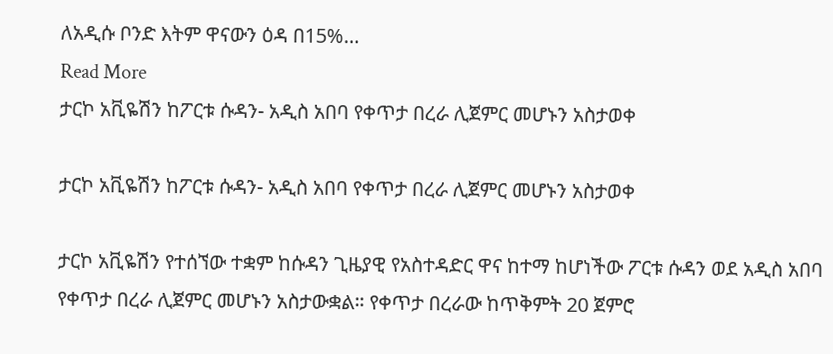ለአዲሱ ቦንድ እትም ዋናውን ዕዳ በ15%…
Read More
ታርኮ አቪዬሽን ከፖርቱ ሱዳን- አዲስ አበባ የቀጥታ በረራ ሊጀምር መሆኑን አስታወቀ

ታርኮ አቪዬሽን ከፖርቱ ሱዳን- አዲስ አበባ የቀጥታ በረራ ሊጀምር መሆኑን አስታወቀ

ታርኮ አቪዬሽን የተሰኘው ተቋም ከሱዳን ጊዜያዊ የአስተዳድር ዋና ከተማ ከሆነችው ፖርቱ ሱዳን ወደ አዲስ አበባ የቀጥታ በረራ ሊጀምር መሆኑን አስታውቋል። የቀጥታ በረራው ከጥቅምት 20 ጀምሮ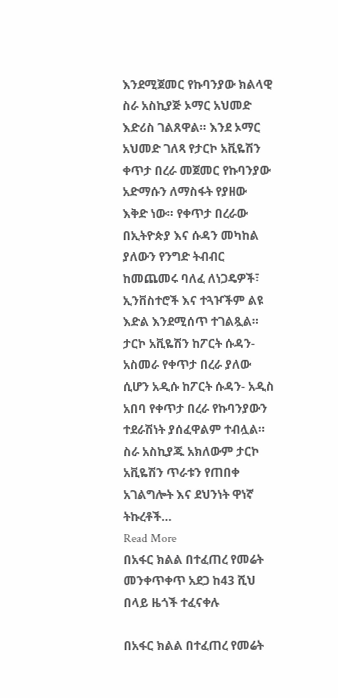እንደሚጀመር የኩባንያው ክልላዊ ስራ አስኪያጅ ኦማር አህመድ እድሪስ ገልጸዋል። እንደ ኦማር አህመድ ገለጻ የታርኮ አቪዬሽን ቀጥታ በረራ መጀመር የኩባንያው አድማሱን ለማስፋት የያዘው እቅድ ነው። የቀጥታ በረራው በኢትዮጵያ እና ሱዳን መካከል ያለውን የንግድ ትብብር ከመጨመሩ ባለፈ ለነጋዴዎች፣ ኢንቨስተሮች እና ተጓዦችም ልዩ እድል እንደሚሰጥ ተገልጿል። ታርኮ አቪዬሽን ከፖርት ሱዳን- አስመራ የቀጥታ በረራ ያለው ሲሆን አዲሱ ከፖርት ሱዳን- አዲስ አበባ የቀጥታ በረራ የኩባንያውን ተደራሽነት ያሰፈዋልም ተብሏል። ስራ አስኪያጁ አክለውም ታርኮ አቪዬሽን ጥራቱን የጠበቀ አገልግሎት እና ደህንነት ዋነኛ ትኩረቶች…
Read More
በአፋር ክልል በተፈጠረ የመሬት መንቀጥቀጥ አደጋ ከ43 ሺህ በላይ ዜጎች ተፈናቀሉ

በአፋር ክልል በተፈጠረ የመሬት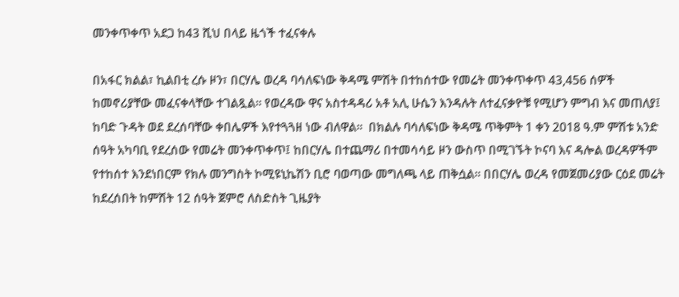መንቀጥቀጥ አደጋ ከ43 ሺህ በላይ ዜጎች ተፈናቀሉ

በአፋር ክልል፣ ኪልበቲ ረሱ ዞን፣ በርሃሌ ወረዳ ባሳለፍነው ቅዳሜ ምሽት በተከሰተው የመሬት መንቀጥቀጥ 43,456 ሰዎች ከመኖሪያቸው መፈናቀላቸው ተገልጿል፡፡ የወረዳው ዋና አስተዳዳሪ አቶ አሊ ሁሴን እንዳሉት ለተፈናቃዮቹ የሚሆን ምግብ እና መጠለያ፤ ከባድ ጉዳት ወደ ደረሰባቸው ቀበሌዎች እየተጓጓዘ ነው ብለዋል።  በክልሉ ባሳለፍነው ቅዳሜ ጥቅምት 1 ቀን 2018 ዓ.ም ምሽቱ አንድ ሰዓት አካባቢ የደረሰው የመሬት መንቀጥቀጥ፤ ከበርሃሌ በተጨማሪ በተመሳሳይ ዞን ውስጥ በሚገኙት ኮናባ እና ዳሎል ወረዳዎችም የተከሰተ እንደነበርም የክሉ መንግስት ኮሚዩኒኬሽን ቢሮ ባወጣው መግለጫ ላይ ጠቅሷል። በበርሃሌ ወረዳ የመጀመሪያው ርዕደ መሬት ከደረሰበት ከምሽት 12 ሰዓት ጀምሮ ለስድስት ጊዜያት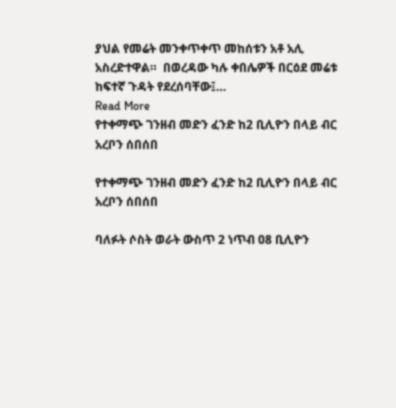ያህል የመሬት መንቀጥቀጥ መከሰቱን አቶ አሊ አስረድተዋል።  በወረዳው ካሉ ቀበሌዎች በርዕደ መሬቱ ከፍተኛ ጉዳት የደረሰባቸው፤…
Read More
የተቀማጭ ገንዘብ መድን ፈንድ ከ2 ቢሊዮን በላይ ብር አረቦን ሰበሰበ

የተቀማጭ ገንዘብ መድን ፈንድ ከ2 ቢሊዮን በላይ ብር አረቦን ሰበሰበ

ባለፉት ሶስት ወራት ውስጥ 2 ነጥብ 08 ቢሊዮን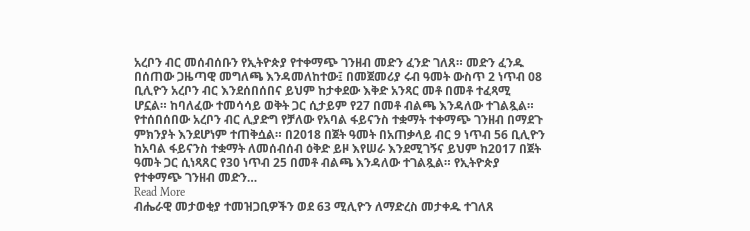አረቦን ብር መሰብሰቡን የኢትዮጵያ የተቀማጭ ገንዘብ መድን ፈንድ ገለጸ። መድን ፈንዱ በሰጠው ጋዜጣዊ መግለጫ እንዳመለከተው፤ በመጀመሪያ ሩብ ዓመት ውስጥ 2 ነጥብ 08 ቢሊዮን አረቦን ብር እንደሰበሰበና ይህም ከታቀደው እቅድ አንጻር መቶ በመቶ ተፈጻሚ ሆኗል። ከባለፈው ተመሳሳይ ወቅት ጋር ሲታይም የ27 በመቶ ብልጫ እንዳለው ተገልጿል። የተሰበሰበው አረቦን ብር ሊያድግ የቻለው የአባል ፋይናንስ ተቋማት ተቀማጭ ገንዘብ በማደጉ ምክንያት እንደሆነም ተጠቅሷል። በ2018 በጀት ዓመት በአጠቃላይ ብር 9 ነጥብ 56 ቢሊዮን ከአባል ፋይናንስ ተቋማት ለመሰብሰብ ዕቅድ ይዞ እየሠራ እንደሚገኝና ይህም ከ2017 በጀት ዓመት ጋር ሲነጻጸር የ30 ነጥብ 25 በመቶ ብልጫ እንዳለው ተገልጿል። የኢትዮጵያ የተቀማጭ ገንዘብ መድን…
Read More
ብሔራዊ መታወቂያ ተመዝጋቢዎችን ወደ 63 ሚሊዮን ለማድረስ መታቀዱ ተገለጸ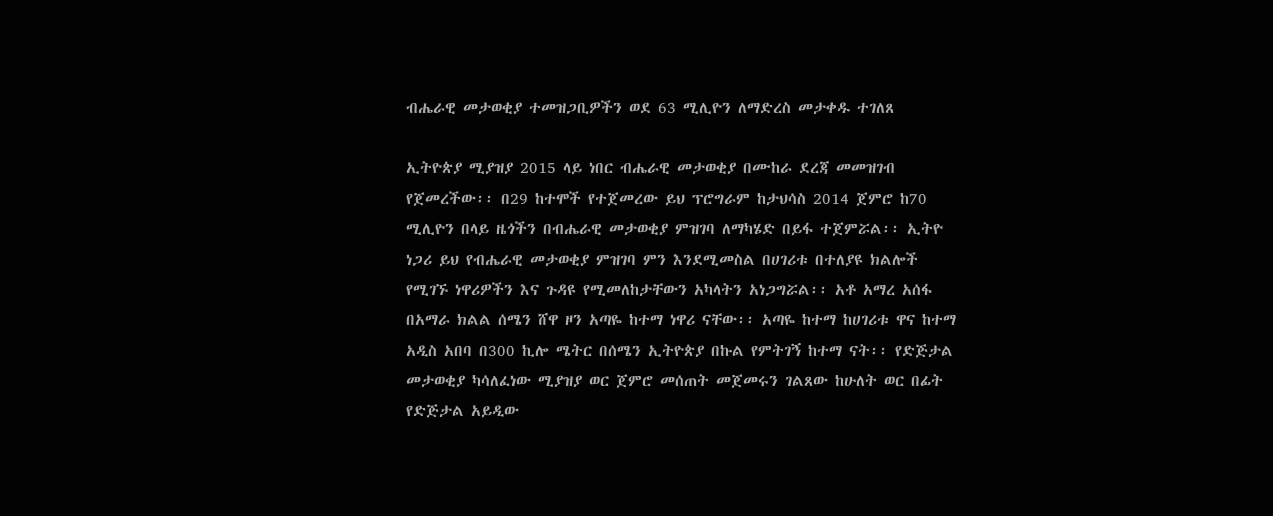ብሔራዊ መታወቂያ ተመዝጋቢዎችን ወደ 63 ሚሊዮን ለማድረስ መታቀዱ ተገለጸ

ኢትዮጵያ ሚያዝያ 2015 ላይ ነበር ብሔራዊ መታወቂያ በሙከራ ደረጃ መመዝገብ የጀመረችው፡፡ በ29 ከተሞች የተጀመረው ይህ ፕሮግራም ከታህሳስ 2014 ጀምሮ ከ70 ሚሊዮን በላይ ዜጎችን በብሔራዊ መታወቂያ ምዝገባ ለማካሄድ በይፋ ተጀምሯል፡፡ ኢትዮ ነጋሪ ይህ የብሔራዊ መታወቂያ ምዝገባ ምን እንደሚመስል በሀገሪቱ በተለያዩ ክልሎች የሚገኙ ነዋሪዎችን እና ጉዳዩ የሚመለከታቸውን አካላትን አነጋግሯል፡፡ አቶ አማረ አሰፋ በአማራ ክልል ሰሜን ሸዋ ዞን አጣዬ ከተማ ነዋሪ ናቸው፡፡ አጣዬ ከተማ ከሀገሪቱ ዋና ከተማ አዲስ አበባ በ300 ኪሎ ሜትር በሰሜን ኢትዮጵያ በኩል የምትገኝ ከተማ ናት፡፡ የድጅታል መታወቂያ ካሳለፈነው ሚያዝያ ወር ጀምሮ መሰጠት መጀመሩን ገልጸው ከሁለት ወር በፊት የድጅታል አይዲው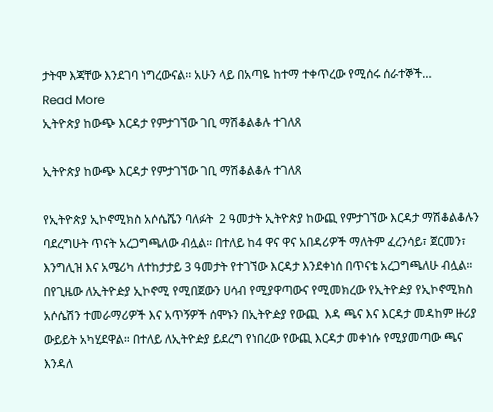ታትሞ እጃቸው እንደገባ ነግረውናል፡፡ አሁን ላይ በአጣዬ ከተማ ተቀጥረው የሚሰሩ ሰራተኞች…
Read More
ኢትዮጵያ ከውጭ እርዳታ የምታገኘው ገቢ ማሽቆልቆሉ ተገለጸ

ኢትዮጵያ ከውጭ እርዳታ የምታገኘው ገቢ ማሽቆልቆሉ ተገለጸ

የኢትዮጵያ ኢኮኖሚክስ አሶሴሼን ባለፉት  2 ዓመታት ኢትዮጵያ ከውጪ የምታገኘው እርዳታ ማሽቆልቆሉን ባደረግሁት ጥናት አረጋግጫለው ብሏል። በተለይ ከ4 ዋና ዋና አበዳሪዎች ማለትም ፈረንሳይ፣ ጀርመን፣ እንግሊዝ እና አሜሪካ ለተከታታይ 3 ዓመታት የተገኘው እርዳታ እንደቀነሰ በጥናቴ አረጋግጫለሁ ብሏል። በየጊዜው ለኢትዮዽያ ኢኮኖሚ የሚበጀውን ሀሳብ የሚያዋጣውና የሚመክረው የኢትዮዽያ የኢኮኖሚክስ አሶሴሽን ተመራማሪዎች እና አጥኝዎች ሰሞኑን በኢትዮዽያ የውጪ  እዳ ጫና እና እርዳታ መዳከም ዙሪያ ውይይት አካሂደዋል። በተለይ ለኢትዮዽያ ይደረግ የነበረው የውጪ እርዳታ መቀነሱ የሚያመጣው ጫና እንዳለ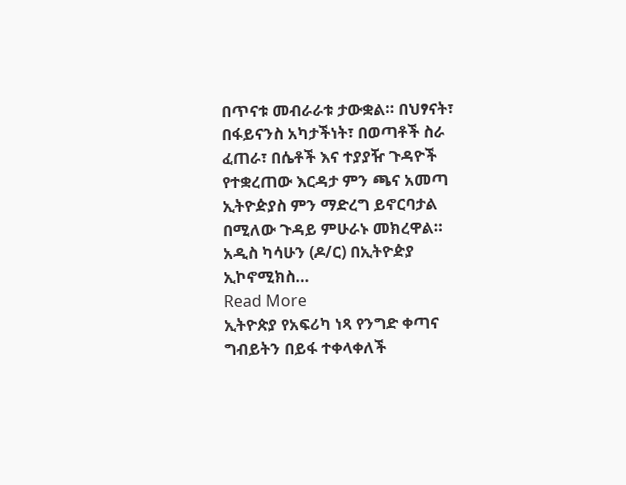በጥናቱ መብራራቱ ታውቋል። በህፃናት፣ በፋይናንስ አካታችነት፣ በወጣቶች ስራ ፈጠራ፣ በሴቶች እና ተያያዥ ጉዳዮች የተቋረጠው እርዳታ ምን ጫና አመጣ ኢትዮዽያስ ምን ማድረግ ይኖርባታል በሚለው ጉዳይ ምሁራኑ መክረዋል። አዲስ ካሳሁን (ዶ/ር) በኢትዮዽያ ኢኮኖሚክስ…
Read More
ኢትዮጵያ የአፍሪካ ነጻ የንግድ ቀጣና ግብይትን በይፋ ተቀላቀለች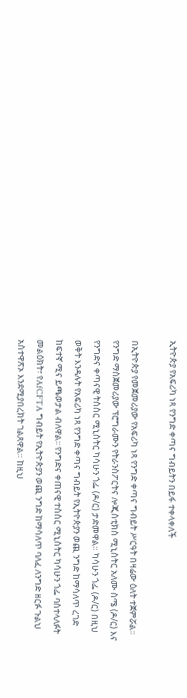ኢትዮጵያ የአፍሪካ ነጻ የንግድ ቀጣና ግብይትን በይፋ ተቀላቀለች

በኢትዮጵያ የመጀመሪያው የአፍሪካ ነጻ የንግድ ቀጣና ግብይት ሥርዓት በዛሬው ዕለት ተጀምሯል፡፡ የንግድ ማስጀመሪያው ፕሮግራሙን የትራንስፖርትና ሎጂስቲክስ ሚኒስትር አለሙ ስሜ (ዶ/ር) እና የንግድና ቀጣናዊ ትስስር ሚኒስትር ካሳሁን ጎፌ (ዶ/ር) ታድመዋል። ካሳሁን ጎፌ (ዶ/ር) በዚህ ወቅት እንዳሉት የአፍሪካ ነጻ የንግድ ቀጣና ግብይት የኢትዮጵያን ወጪ ንግድ ከማሳለጥ ረገድ ከፍተኛ ሚና ይጫወታል ብለዋል፡፡ የንግድና ቀጠናዊ ተስስር ሚኒስትር ካሳሁን ጎፌ ባስተላለፉት መልዕክት፣ የAfCFTA ግብይት የኢትዮጵያን ወጪ ንግድ ከማሳለጥ ባለፈ ለንግድ ዘርፉ ጉልህ አስተዋጽኦ እንደሚያበረክት ገልጸዋል። ከዚህ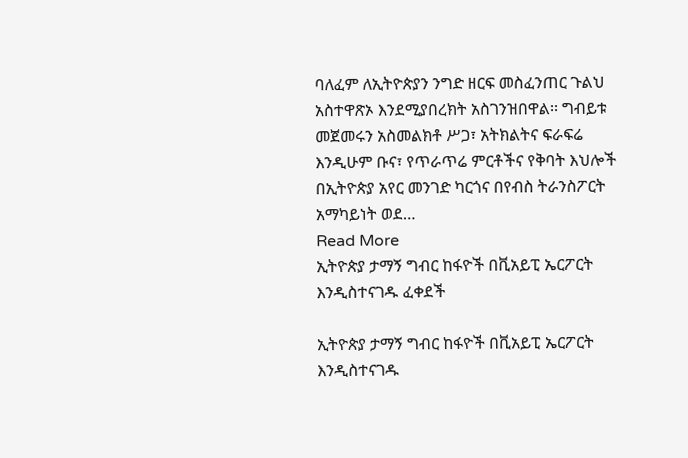ባለፈም ለኢትዮጵያን ንግድ ዘርፍ መስፈንጠር ጉልህ አስተዋጽኦ እንደሚያበረክት አስገንዝበዋል፡፡ ግብይቱ መጀመሩን አስመልክቶ ሥጋ፣ አትክልትና ፍራፍሬ እንዲሁም ቡና፣ የጥራጥሬ ምርቶችና የቅባት እህሎች በኢትዮጵያ አየር መንገድ ካርጎና በየብስ ትራንስፖርት አማካይነት ወደ…
Read More
ኢትዮጵያ ታማኝ ግብር ከፋዮች በቪአይፒ ኤርፖርት እንዲስተናገዱ ፈቀደች

ኢትዮጵያ ታማኝ ግብር ከፋዮች በቪአይፒ ኤርፖርት እንዲስተናገዱ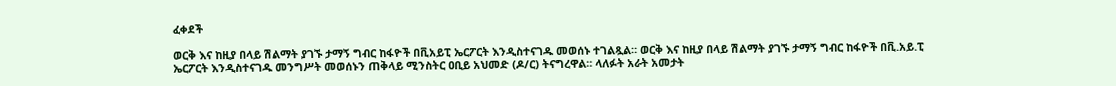ፈቀደች

ወርቅ እና ከዚያ በላይ ሽልማት ያገኙ ታማኝ ግብር ከፋዮች በቪአይፒ ኤርፖርት እንዲስተናገዱ መወሰኑ ተገልጿል። ወርቅ እና ከዚያ በላይ ሽልማት ያገኙ ታማኝ ግብር ከፋዮች በቪ.አይ.ፒ ኤርፖርት እንዲስተናገዱ መንግሥት መወሰኑን ጠቅላይ ሚንስትር ዐቢይ አህመድ (ዶ/ር) ትናግረዋል። ላለፉት አራት አመታት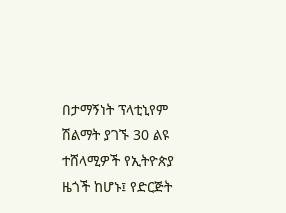በታማኝነት ፕላቲኒየም ሽልማት ያገኙ 30 ልዩ ተሸላሚዎች የኢትዮጵያ ዜጎች ከሆኑ፤ የድርጅት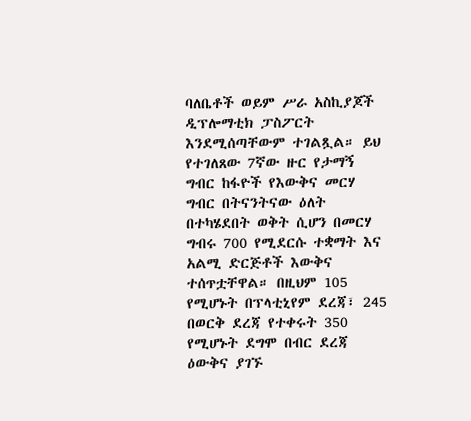ባለቤቶች ወይም ሥራ አስኪያጆች ዲፕሎማቲክ ፓስፖርት እንደሚሰጣቸውም ተገልጿል። ይህ የተገለጸው 7ኛው ዙር የታማኝ ግብር ከፋዮች የእውቅና መርሃ ግብር በትናንትናው ዕለት በተካሄደበት ወቅት ሲሆን በመርሃ ግብሩ 700 የሚደርሱ ተቋማት እና አልሚ ድርጅቶች እውቅና ተሰጥቷቸዋል። በዚህም 105 የሚሆኑት በፕላቲኒየም ደረጃ፣ 245 በወርቅ ደረጃ የተቀሩት 350 የሚሆኑት ደግሞ በብር ደረጃ ዕውቅና ያገኙ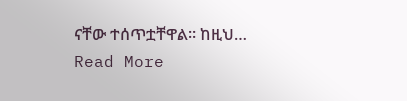ናቸው ተሰጥቷቸዋል። ከዚህ…
Read More